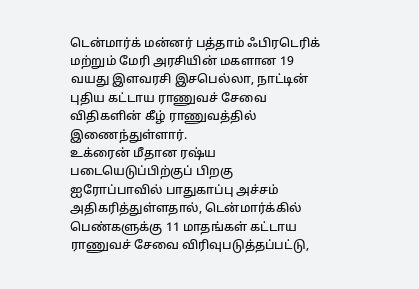டென்மார்க் மன்னர் பத்தாம் ஃபிரடெரிக் மற்றும் மேரி அரசியின் மகளான 19 வயது இளவரசி இசபெல்லா, நாட்டின் புதிய கட்டாய ராணுவச் சேவை விதிகளின் கீழ் ராணுவத்தில் இணைந்துள்ளார்.
உக்ரைன் மீதான ரஷ்ய படையெடுப்பிற்குப் பிறகு ஐரோப்பாவில் பாதுகாப்பு அச்சம் அதிகரித்துள்ளதால், டென்மார்க்கில் பெண்களுக்கு 11 மாதங்கள் கட்டாய ராணுவச் சேவை விரிவுபடுத்தப்பட்டு,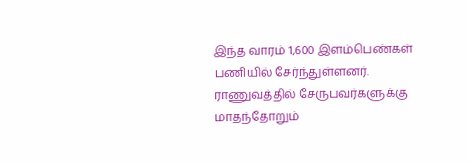இந்த வாரம் 1,600 இளம்பெண்கள் பணியில் சேர்ந்துள்ளனர்.
ராணுவத்தில் சேருபவர்களுக்கு மாதந்தோறும்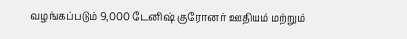வழங்கப்படும் 9,000 டேனிஷ் குரோனர் ஊதியம் மற்றும்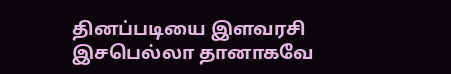தினப்படியை இளவரசி இசபெல்லா தானாகவே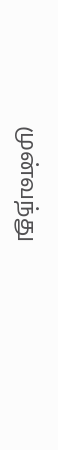முன்வந்து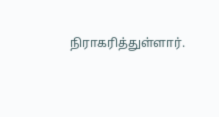நிராகரித்துள்ளார்.